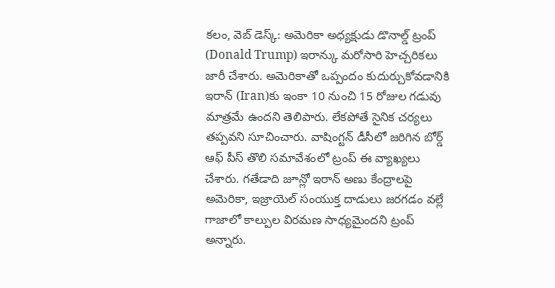కలం, వెబ్ డెస్క్: అమెరికా అధ్యక్షుడు డొనాల్డ్ ట్రంప్ (Donald Trump) ఇరాన్కు మరోసారి హెచ్చరికలు జారీ చేశారు. అమెరికాతో ఒప్పందం కుదుర్చుకోవడానికి ఇరాన్ (Iran)కు ఇంకా 10 నుంచి 15 రోజుల గడువు మాత్రమే ఉందని తెలిపారు. లేకపోతే సైనిక చర్యలు తప్పవని సూచించారు. వాషింగ్టన్ డీసీలో జరిగిన బోర్డ్ ఆఫ్ పీస్ తొలి సమావేశంలో ట్రంప్ ఈ వ్యాఖ్యలు చేశారు. గతేడాది జూన్లో ఇరాన్ అణు కేంద్రాలపై అమెరికా, ఇజ్రాయెల్ సంయుక్త దాడులు జరగడం వల్లే గాజాలో కాల్పుల విరమణ సాధ్యమైందని ట్రంప్ అన్నారు.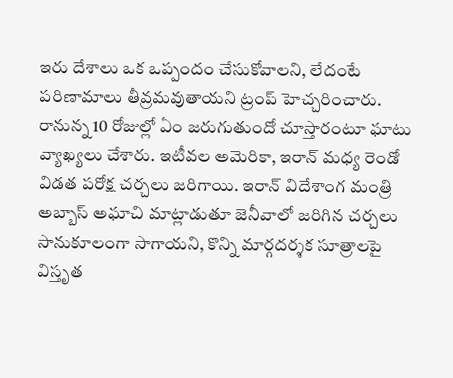ఇరు దేశాలు ఒక ఒప్పందం చేసుకోవాలని, లేదంటే పరిణామాలు తీవ్రమవుతాయని ట్రంప్ హెచ్చరించారు. రానున్న 10 రోజుల్లో ఏం జరుగుతుందో చూస్తారంటూ ఘాటు వ్యాఖ్యలు చేశారు. ఇటీవల అమెరికా, ఇరాన్ మధ్య రెండో విడత పరోక్ష చర్చలు జరిగాయి. ఇరాన్ విదేశాంగ మంత్రి అబ్బాస్ అఘాచి మాట్లాడుతూ జెనీవాలో జరిగిన చర్చలు సానుకూలంగా సాగాయని, కొన్ని మార్గదర్శక సూత్రాలపై విస్తృత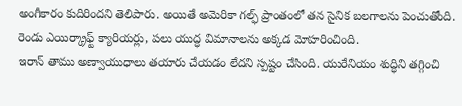అంగీకారం కుదిరిందని తెలిపారు. అయితే అమెరికా గల్ఫ్ ప్రాంతంలో తన సైనిక బలగాలను పెంచుతోంది. రెండు ఎయిర్క్రాఫ్ట్ క్యారియర్లు, పలు యుద్ధ విమానాలను అక్కడ మోహరించింది.
ఇరాన్ తాము అణ్వాయుధాలు తయారు చేయడం లేదని స్పష్టం చేసింది. యురేనియం శుద్ధిని తగ్గించి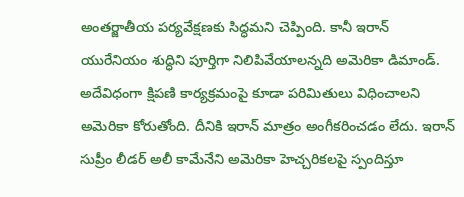అంతర్జాతీయ పర్యవేక్షణకు సిద్ధమని చెప్పింది. కానీ ఇరాన్ యురేనియం శుద్ధిని పూర్తిగా నిలిపివేయాలన్నది అమెరికా డిమాండ్. అదేవిధంగా క్షిపణి కార్యక్రమంపై కూడా పరిమితులు విధించాలని అమెరికా కోరుతోంది. దీనికి ఇరాన్ మాత్రం అంగీకరించడం లేదు. ఇరాన్ సుప్రీం లీడర్ అలీ కామేనేని అమెరికా హెచ్చరికలపై స్పందిస్తూ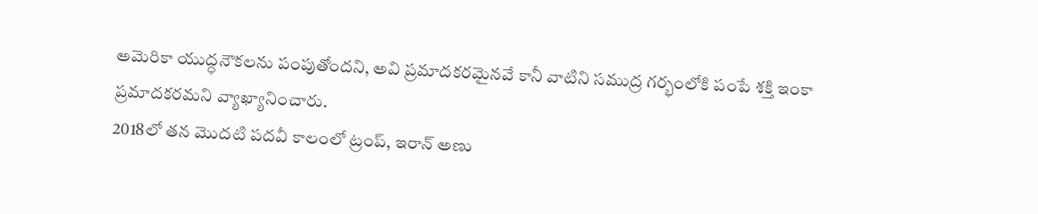అమెరికా యుద్ధనౌకలను పంపుతోందని, అవి ప్రమాదకరమైనవే కానీ వాటిని సముద్ర గర్భంలోకి పంపే శక్తి ఇంకా ప్రమాదకరమని వ్యాఖ్యానించారు.
2018లో తన మొదటి పదవీ కాలంలో ట్రంప్, ఇరాన్ అణు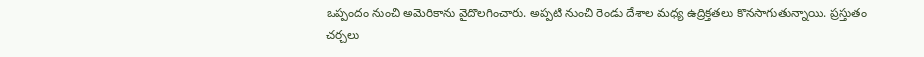ఒప్పందం నుంచి అమెరికాను వైదొలగించారు. అప్పటి నుంచి రెండు దేశాల మధ్య ఉద్రిక్తతలు కొనసాగుతున్నాయి. ప్రస్తుతం చర్చలు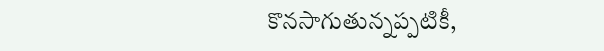కొనసాగుతున్నప్పటికీ,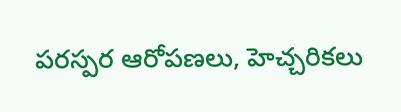పరస్పర ఆరోపణలు, హెచ్చరికలు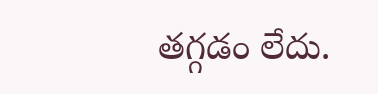తగ్గడం లేదు.